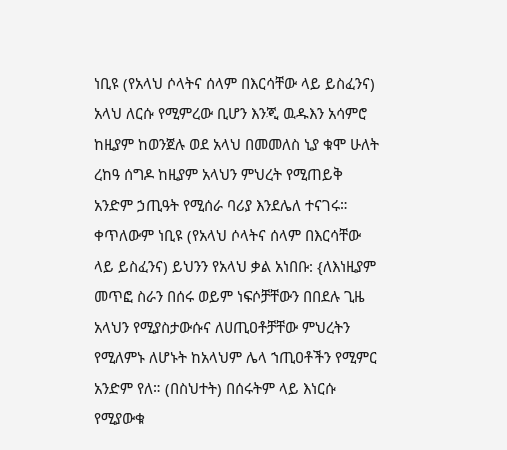ነቢዩ (የአላህ ሶላትና ሰላም በእርሳቸው ላይ ይስፈንና) አላህ ለርሱ የሚምረው ቢሆን እንጂ ዉዱእን አሳምሮ ከዚያም ከወንጀሉ ወደ አላህ በመመለስ ኒያ ቁሞ ሁለት ረከዓ ሰግዶ ከዚያም አላህን ምህረት የሚጠይቅ አንድም ኃጢዓት የሚሰራ ባሪያ እንደሌለ ተናገሩ። ቀጥለውም ነቢዩ (የአላህ ሶላትና ሰላም በእርሳቸው ላይ ይስፈንና) ይህንን የአላህ ቃል አነበቡ: {ለእነዚያም መጥፎ ስራን በሰሩ ወይም ነፍሶቻቸውን በበደሉ ጊዜ አላህን የሚያስታውሱና ለሀጢዐቶቻቸው ምህረትን የሚለምኑ ለሆኑት ከአላህም ሌላ ኀጢዐቶችን የሚምር አንድም የለ። (በስህተት) በሰሩትም ላይ እነርሱ የሚያውቁ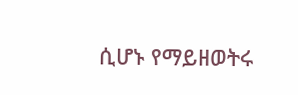ሲሆኑ የማይዘወትሩ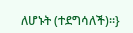ለሆኑት (ተደግሳለች)።}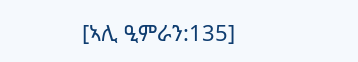[ኣሊ ዒምራን:135]